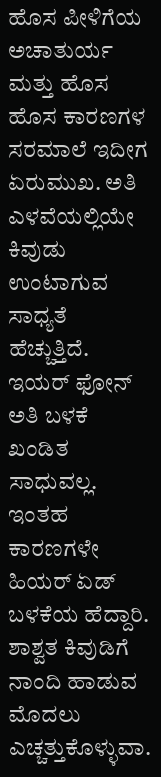ಹೊಸ ಪೀಳಿಗೆಯ ಅಚಾತುರ್ಯ ಮತ್ತು ಹೊಸ ಹೊಸ ಕಾರಣಗಳ ಸರಮಾಲೆ ಇದೀಗ ಏರುಮುಖ. ಅತಿ ಎಳವೆಯಲ್ಲಿಯೇ ಕಿವುಡು ಉಂಟಾಗುವ ಸಾಧ್ಯತೆ ಹೆಚ್ಚುತ್ತಿದೆ. ಇಯರ್ ಫೋನ್ ಅತಿ ಬಳಕೆ ಖಂಡಿತ ಸಾಧುವಲ್ಲ. ಇಂತಹ ಕಾರಣಗಳೇ ಹಿಯರ್ ಏಡ್ ಬಳಕೆಯ ಹೆದ್ದಾರಿ. ಶಾಶ್ವತ ಕಿವುಡಿಗೆ ನಾಂದಿ ಹಾಡುವ ಮೊದಲು ಎಚ್ಚತ್ತುಕೊಳ್ಳುವಾ.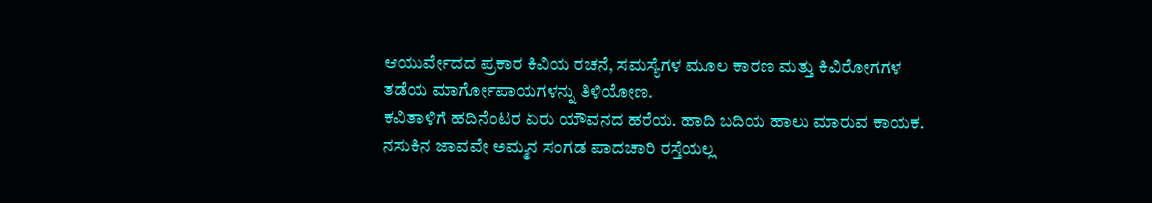ಆಯುರ್ವೇದದ ಪ್ರಕಾರ ಕಿವಿಯ ರಚನೆ, ಸಮಸ್ಯೆಗಳ ಮೂಲ ಕಾರಣ ಮತ್ತು ಕಿವಿರೋಗಗಳ ತಡೆಯ ಮಾರ್ಗೋಪಾಯಗಳನ್ನು ತಿಳಿಯೋಣ.
ಕವಿತಾಳಿಗೆ ಹದಿನೆಂಟರ ಏರು ಯೌವನದ ಹರೆಯ. ಹಾದಿ ಬದಿಯ ಹಾಲು ಮಾರುವ ಕಾಯಕ. ನಸುಕಿನ ಜಾವವೇ ಅಮ್ಮನ ಸಂಗಡ ಪಾದಚಾರಿ ರಸ್ತೆಯಲ್ಲ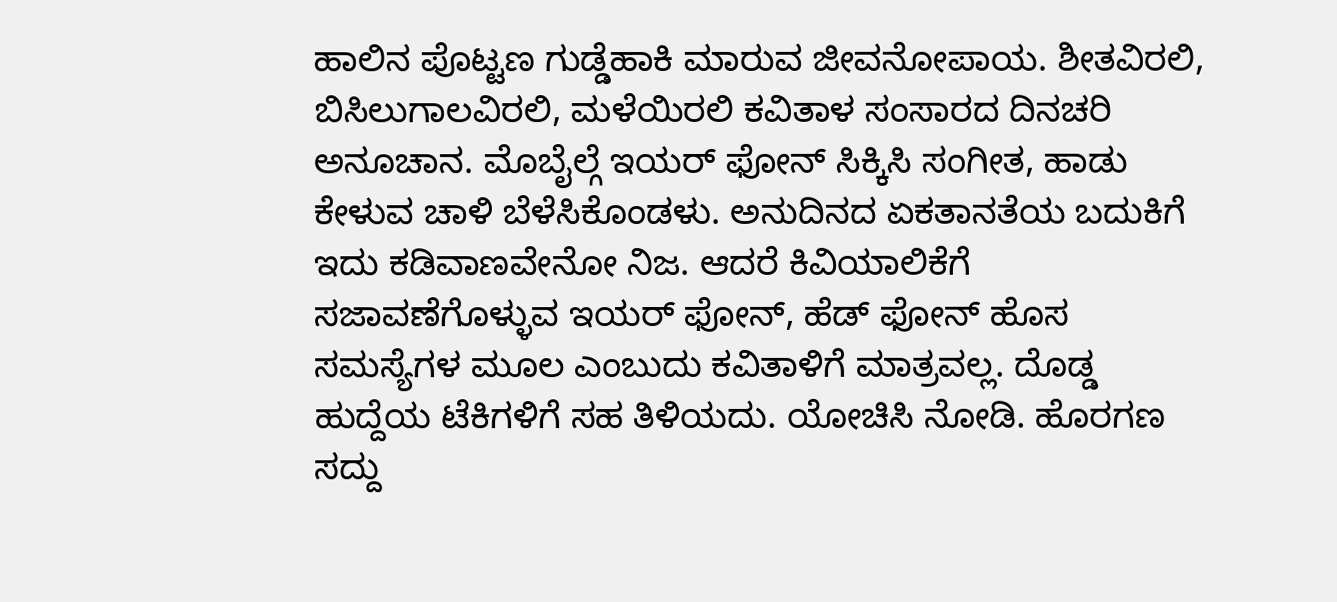ಹಾಲಿನ ಪೊಟ್ಟಣ ಗುಡ್ಡೆಹಾಕಿ ಮಾರುವ ಜೀವನೋಪಾಯ. ಶೀತವಿರಲಿ, ಬಿಸಿಲುಗಾಲವಿರಲಿ, ಮಳೆಯಿರಲಿ ಕವಿತಾಳ ಸಂಸಾರದ ದಿನಚರಿ ಅನೂಚಾನ. ಮೊಬೈಲ್ಗೆ ಇಯರ್ ಫೋನ್ ಸಿಕ್ಕಿಸಿ ಸಂಗೀತ, ಹಾಡು ಕೇಳುವ ಚಾಳಿ ಬೆಳೆಸಿಕೊಂಡಳು. ಅನುದಿನದ ಏಕತಾನತೆಯ ಬದುಕಿಗೆ ಇದು ಕಡಿವಾಣವೇನೋ ನಿಜ. ಆದರೆ ಕಿವಿಯಾಲಿಕೆಗೆ ಸಜಾವಣೆಗೊಳ್ಳುವ ಇಯರ್ ಫೋನ್, ಹೆಡ್ ಫೋನ್ ಹೊಸ ಸಮಸ್ಯೆಗಳ ಮೂಲ ಎಂಬುದು ಕವಿತಾಳಿಗೆ ಮಾತ್ರವಲ್ಲ. ದೊಡ್ಡ ಹುದ್ದೆಯ ಟೆಕಿಗಳಿಗೆ ಸಹ ತಿಳಿಯದು. ಯೋಚಿಸಿ ನೋಡಿ. ಹೊರಗಣ ಸದ್ದು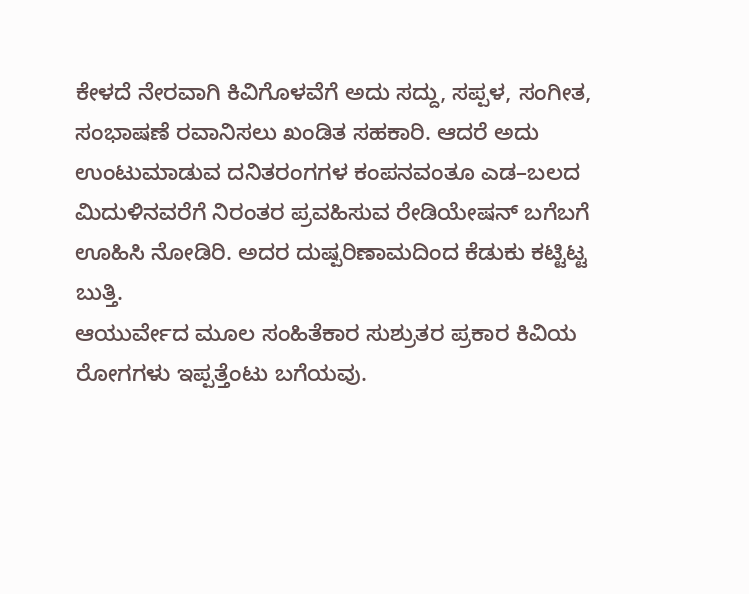ಕೇಳದೆ ನೇರವಾಗಿ ಕಿವಿಗೊಳವೆಗೆ ಅದು ಸದ್ದು, ಸಪ್ಪಳ, ಸಂಗೀತ, ಸಂಭಾಷಣೆ ರವಾನಿಸಲು ಖಂಡಿತ ಸಹಕಾರಿ. ಆದರೆ ಅದು ಉಂಟುಮಾಡುವ ದನಿತರಂಗಗಳ ಕಂಪನವಂತೂ ಎಡ–ಬಲದ ಮಿದುಳಿನವರೆಗೆ ನಿರಂತರ ಪ್ರವಹಿಸುವ ರೇಡಿಯೇಷನ್ ಬಗೆಬಗೆ ಊಹಿಸಿ ನೋಡಿರಿ. ಅದರ ದುಷ್ಪರಿಣಾಮದಿಂದ ಕೆಡುಕು ಕಟ್ಟಿಟ್ಟ ಬುತ್ತಿ.
ಆಯುರ್ವೇದ ಮೂಲ ಸಂಹಿತೆಕಾರ ಸುಶ್ರುತರ ಪ್ರಕಾರ ಕಿವಿಯ ರೋಗಗಳು ಇಪ್ಪತ್ತೆಂಟು ಬಗೆಯವು.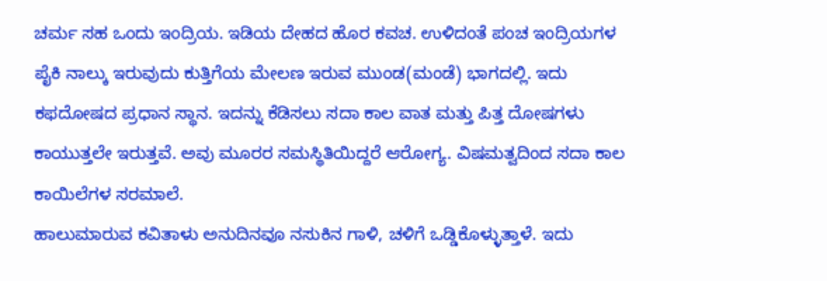ಚರ್ಮ ಸಹ ಒಂದು ಇಂದ್ರಿಯ. ಇಡಿಯ ದೇಹದ ಹೊರ ಕವಚ. ಉಳಿದಂತೆ ಪಂಚ ಇಂದ್ರಿಯಗಳ ಪೈಕಿ ನಾಲ್ಕು ಇರುವುದು ಕುತ್ತಿಗೆಯ ಮೇಲಣ ಇರುವ ಮುಂಡ(ಮಂಡೆ) ಭಾಗದಲ್ಲಿ. ಇದು ಕಫದೋಷದ ಪ್ರಧಾನ ಸ್ಥಾನ. ಇದನ್ನು ಕೆಡಿಸಲು ಸದಾ ಕಾಲ ವಾತ ಮತ್ತು ಪಿತ್ತ ದೋಷಗಳು ಕಾಯುತ್ತಲೇ ಇರುತ್ತವೆ. ಅವು ಮೂರರ ಸಮಸ್ಥಿತಿಯಿದ್ದರೆ ಆರೋಗ್ಯ. ವಿಷಮತ್ವದಿಂದ ಸದಾ ಕಾಲ ಕಾಯಿಲೆಗಳ ಸರಮಾಲೆ.
ಹಾಲುಮಾರುವ ಕವಿತಾಳು ಅನುದಿನವೂ ನಸುಕಿನ ಗಾಳಿ, ಚಳಿಗೆ ಒಡ್ಡಿಕೊಳ್ಳುತ್ತಾಳೆ. ಇದು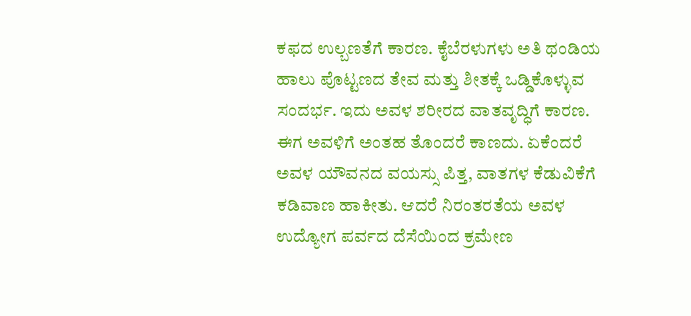ಕಫದ ಉಲ್ಬಣತೆಗೆ ಕಾರಣ. ಕೈಬೆರಳುಗಳು ಅತಿ ಥಂಡಿಯ ಹಾಲು ಪೊಟ್ಟಣದ ತೇವ ಮತ್ತು ಶೀತಕ್ಕೆ ಒಡ್ಡಿಕೊಳ್ಳುವ ಸಂದರ್ಭ. ಇದು ಅವಳ ಶರೀರದ ವಾತವೃದ್ಧಿಗೆ ಕಾರಣ. ಈಗ ಅವಳಿಗೆ ಅಂತಹ ತೊಂದರೆ ಕಾಣದು. ಏಕೆಂದರೆ ಅವಳ ಯೌವನದ ವಯಸ್ಸು ಪಿತ್ತ, ವಾತಗಳ ಕೆಡುವಿಕೆಗೆ ಕಡಿವಾಣ ಹಾಕೀತು. ಆದರೆ ನಿರಂತರತೆಯ ಅವಳ ಉದ್ಯೋಗ ಪರ್ವದ ದೆಸೆಯಿಂದ ಕ್ರಮೇಣ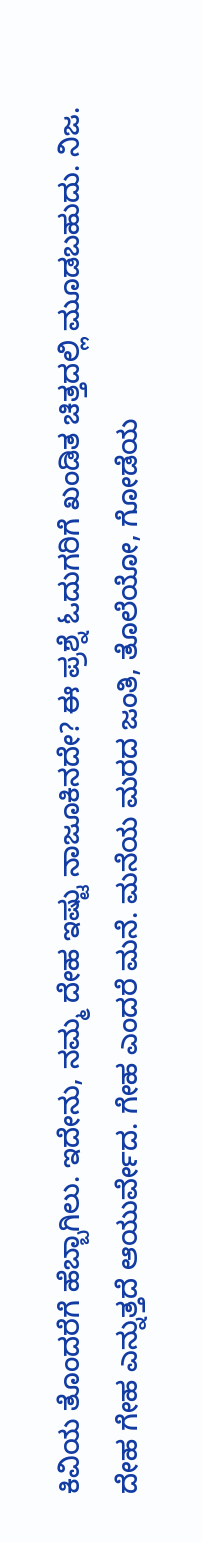ಕಿವಿಯ ತೊಂದರೆಗೆ ಹೆಬ್ಬಾಗಿಲು. ಇದೇನು, ನಮ್ಮ ದೇಹ ಇಷ್ಟು ನಾಜೂಕಿನದೇ? ಈ ಪ್ರಶ್ನೆ ಓದುಗರಿಗೆ ಖಂಡಿತ ಚಿತ್ತದಲ್ಲಿ ಮೂಡಬಹುದು. ನಿಜ. ದೇಹ ಗೇಹ ಎನ್ನುತ್ತದೆ ಆಯುರ್ವೇದ. ಗೇಹ ಎಂದರೆ ಮನೆ. ಮನೆಯ ಮರದ ಜಂತಿ, ತೊಲೆಯೋ, ಗೋಡೆಯ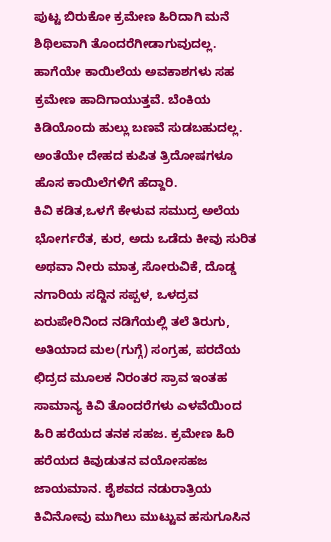ಪುಟ್ಟ ಬಿರುಕೋ ಕ್ರಮೇಣ ಹಿರಿದಾಗಿ ಮನೆ ಶಿಥಿಲವಾಗಿ ತೊಂದರೆಗೀಡಾಗುವುದಲ್ಲ. ಹಾಗೆಯೇ ಕಾಯಿಲೆಯ ಅವಕಾಶಗಳು ಸಹ ಕ್ರಮೇಣ ಹಾದಿಗಾಯುತ್ತವೆ. ಬೆಂಕಿಯ ಕಿಡಿಯೊಂದು ಹುಲ್ಲು ಬಣವೆ ಸುಡಬಹುದಲ್ಲ. ಅಂತೆಯೇ ದೇಹದ ಕುಪಿತ ತ್ರಿದೋಷಗಳೂ ಹೊಸ ಕಾಯಿಲೆಗಳಿಗೆ ಹೆದ್ದಾರಿ.
ಕಿವಿ ಕಡಿತ,ಒಳಗೆ ಕೇಳುವ ಸಮುದ್ರ ಅಲೆಯ ಭೋರ್ಗರೆತ, ಕುರ, ಅದು ಒಡೆದು ಕೀವು ಸುರಿತ ಅಥವಾ ನೀರು ಮಾತ್ರ ಸೋರುವಿಕೆ, ದೊಡ್ಡ ನಗಾರಿಯ ಸದ್ದಿನ ಸಪ್ಪಳ, ಒಳದ್ರವ ಏರುಪೇರಿನಿಂದ ನಡಿಗೆಯಲ್ಲಿ ತಲೆ ತಿರುಗು, ಅತಿಯಾದ ಮಲ(ಗುಗ್ಗೆ) ಸಂಗ್ರಹ, ಪರದೆಯ ಛಿದ್ರದ ಮೂಲಕ ನಿರಂತರ ಸ್ರಾವ ಇಂತಹ ಸಾಮಾನ್ಯ ಕಿವಿ ತೊಂದರೆಗಳು ಎಳವೆಯಿಂದ ಹಿರಿ ಹರೆಯದ ತನಕ ಸಹಜ. ಕ್ರಮೇಣ ಹಿರಿ ಹರೆಯದ ಕಿವುಡುತನ ವಯೋಸಹಜ ಜಾಯಮಾನ. ಶೈಶವದ ನಡುರಾತ್ರಿಯ ಕಿವಿನೋವು ಮುಗಿಲು ಮುಟ್ಟುವ ಹಸುಗೂಸಿನ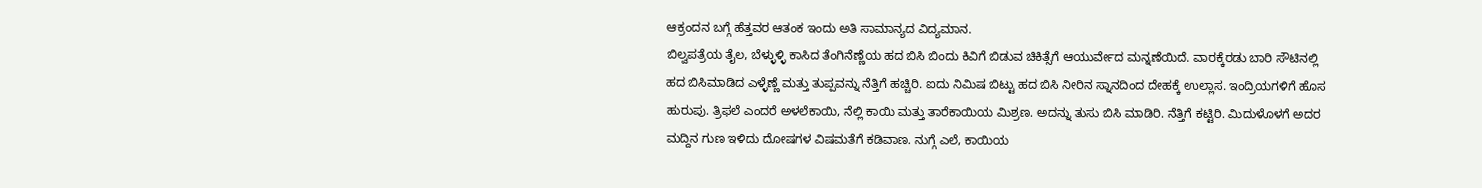ಆಕ್ರಂದನ ಬಗ್ಗೆ ಹೆತ್ತವರ ಆತಂಕ ಇಂದು ಅತಿ ಸಾಮಾನ್ಯದ ವಿದ್ಯಮಾನ.
ಬಿಲ್ವಪತ್ರೆಯ ತೈಲ, ಬೆಳ್ಳುಳ್ಳಿ ಕಾಸಿದ ತೆಂಗಿನೆಣ್ಣೆಯ ಹದ ಬಿಸಿ ಬಿಂದು ಕಿವಿಗೆ ಬಿಡುವ ಚಿಕಿತ್ಸೆಗೆ ಆಯುರ್ವೇದ ಮನ್ನಣೆಯಿದೆ. ವಾರಕ್ಕೆರಡು ಬಾರಿ ಸೌಟಿನಲ್ಲಿ ಹದ ಬಿಸಿಮಾಡಿದ ಎಳ್ಳೆಣ್ಣೆ ಮತ್ತು ತುಪ್ಪವನ್ನು ನೆತ್ತಿಗೆ ಹಚ್ಚಿರಿ. ಐದು ನಿಮಿಷ ಬಿಟ್ಟು ಹದ ಬಿಸಿ ನೀರಿನ ಸ್ನಾನದಿಂದ ದೇಹಕ್ಕೆ ಉಲ್ಲಾಸ. ಇಂದ್ರಿಯಗಳಿಗೆ ಹೊಸ ಹುರುಪು. ತ್ರಿಫಲೆ ಎಂದರೆ ಅಳಲೆಕಾಯಿ, ನೆಲ್ಲಿ ಕಾಯಿ ಮತ್ತು ತಾರೆಕಾಯಿಯ ಮಿಶ್ರಣ. ಅದನ್ನು ತುಸು ಬಿಸಿ ಮಾಡಿರಿ. ನೆತ್ತಿಗೆ ಕಟ್ಟಿರಿ. ಮಿದುಳೊಳಗೆ ಅದರ ಮದ್ದಿನ ಗುಣ ಇಳಿದು ದೋಷಗಳ ವಿಷಮತೆಗೆ ಕಡಿವಾಣ. ನುಗ್ಗೆ ಎಲೆ, ಕಾಯಿಯ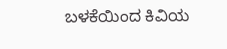ಬಳಕೆಯಿಂದ ಕಿವಿಯ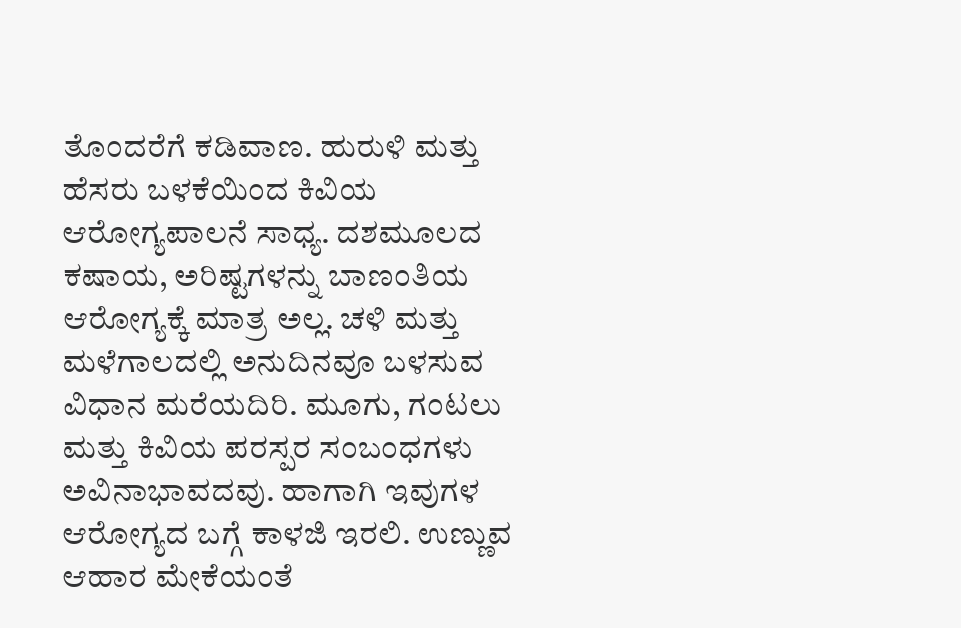ತೊಂದರೆಗೆ ಕಡಿವಾಣ. ಹುರುಳಿ ಮತ್ತು ಹೆಸರು ಬಳಕೆಯಿಂದ ಕಿವಿಯ ಆರೋಗ್ಯಪಾಲನೆ ಸಾಧ್ಯ. ದಶಮೂಲದ ಕಷಾಯ, ಅರಿಷ್ಟಗಳನ್ನು ಬಾಣಂತಿಯ ಆರೋಗ್ಯಕ್ಕೆ ಮಾತ್ರ ಅಲ್ಲ. ಚಳಿ ಮತ್ತು ಮಳೆಗಾಲದಲ್ಲಿ ಅನುದಿನವೂ ಬಳಸುವ ವಿಧಾನ ಮರೆಯದಿರಿ. ಮೂಗು, ಗಂಟಲು ಮತ್ತು ಕಿವಿಯ ಪರಸ್ಪರ ಸಂಬಂಧಗಳು ಅವಿನಾಭಾವದವು. ಹಾಗಾಗಿ ಇವುಗಳ ಆರೋಗ್ಯದ ಬಗ್ಗೆ ಕಾಳಜಿ ಇರಲಿ. ಉಣ್ಣುವ ಆಹಾರ ಮೇಕೆಯಂತೆ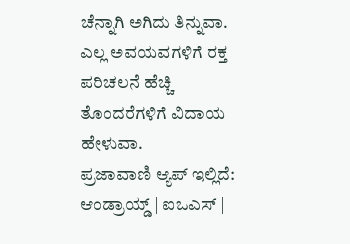ಚೆನ್ನಾಗಿ ಅಗಿದು ತಿನ್ನುವಾ. ಎಲ್ಲ ಅವಯವಗಳಿಗೆ ರಕ್ತ ಪರಿಚಲನೆ ಹೆಚ್ಚಿ ತೊಂದರೆಗಳಿಗೆ ವಿದಾಯ ಹೇಳುವಾ.
ಪ್ರಜಾವಾಣಿ ಆ್ಯಪ್ ಇಲ್ಲಿದೆ: ಆಂಡ್ರಾಯ್ಡ್ | ಐಒಎಸ್ |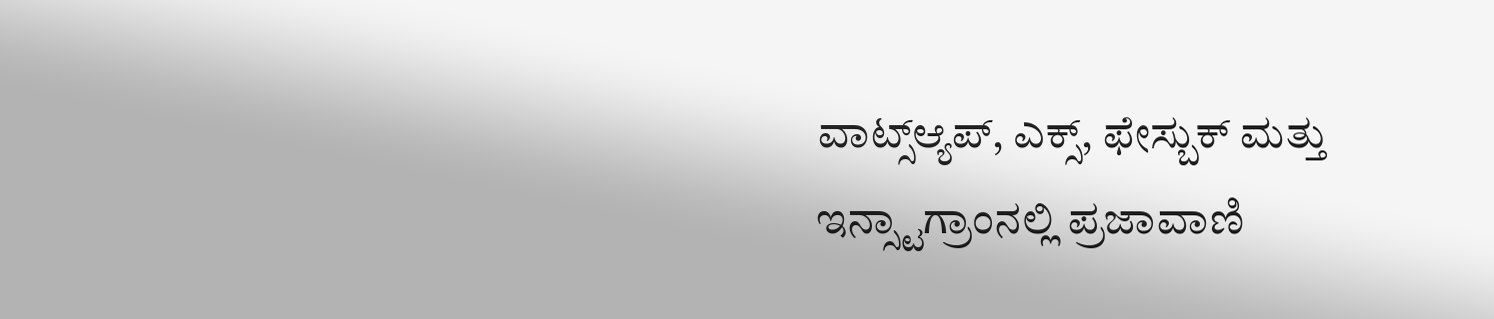ವಾಟ್ಸ್ಆ್ಯಪ್, ಎಕ್ಸ್, ಫೇಸ್ಬುಕ್ ಮತ್ತು ಇನ್ಸ್ಟಾಗ್ರಾಂನಲ್ಲಿ ಪ್ರಜಾವಾಣಿ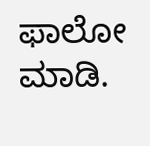ಫಾಲೋ ಮಾಡಿ.